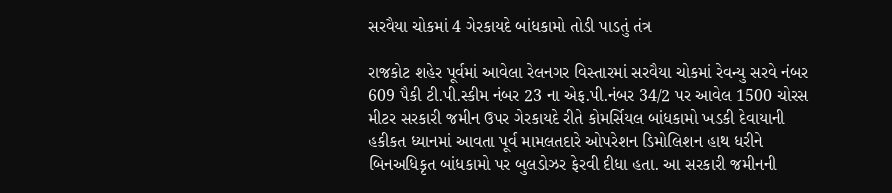સરવૈયા ચોકમાં 4 ગેરકાયદે બાંધકામો તોડી પાડતું તંત્ર

રાજકોટ શહેર પૂર્વમાં આવેલા રેલનગર વિસ્તારમાં સરવૈયા ચોકમાં રેવન્યુ સરવે નંબર 609 પૈકી ટી.પી.સ્કીમ નંબર 23 ના એફ.પી.નંબર 34/2 પર આવેલ 1500 ચોરસ મીટર સરકારી જમીન ઉપર ગેરકાયદે રીતે કોમર્સિયલ બાંધકામો ખડકી દેવાયાની હકીકત ધ્યાનમાં આવતા પૂર્વ મામલતદારે ઓપરેશન ડિમોલિશન હાથ ધરીને બિનઅધિકૃત બાંધકામો પર બુલડોઝર ફેરવી દીધા હતા. આ સરકારી જમીનની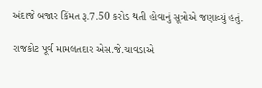અંદાજે બજાર કિંમત રૂ.7.50 કરોડ થતી હોવાનું સૂત્રોએ જણાવ્યું હતું.

રાજકોટ પૂર્વ મામલતદાર એસ.જે.ચાવડાએ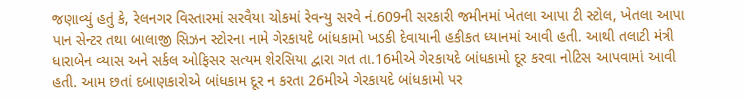જણાવ્યું હતું કે, રેલનગર વિસ્તારમાં સરવૈયા ચોકમાં રેવન્યુ સરવે નં.609ની સરકારી જમીનમાં ખેતલા આપા ટી સ્ટોલ, ખેતલા આપા પાન સેન્ટર તથા બાલાજી સિઝન સ્ટોરના નામે ગેરકાયદે બાંધકામો ખડકી દેવાયાની હકીકત ધ્યાનમાં આવી હતી. આથી તલાટી મંત્રી ધારાબેન વ્યાસ અને સર્કલ ઓફિસર સત્યમ શેરસિયા દ્વારા ગત તા.16મીએ ગેરકાયદે બાંધકામો દૂર કરવા નોટિસ આપવામાં આવી હતી. આમ છતાં દબાણકારોએ બાંધકામ દૂર ન કરતા 26મીએ ગેરકાયદે બાંધકામો પર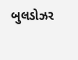બુલડોઝર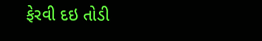ફેરવી દઇ તોડી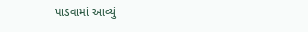પાડવામાં આવ્યું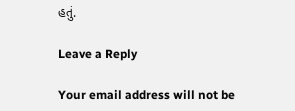હતું.

Leave a Reply

Your email address will not be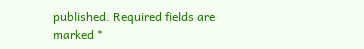published. Required fields are marked *